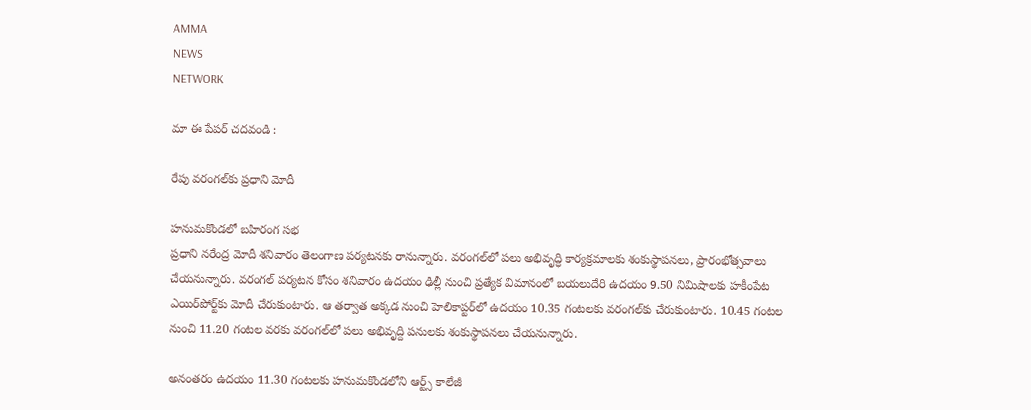AMMA
NEWS
NETWORK

మా ఈ పేపర్ చదవండి :

రేపు వరంగల్‌కు ప్రధాని మోదీ

హనుమకొండలో బహిరంగ సభ
ప్రధాని నరేంద్ర మోదీ శనివారం తెలంగాణ పర్యటనకు రానున్నారు. వరంగల్‌లో పలు అభివృద్ధి కార్యక్రమాలకు శంకుస్థాపనలు, ప్రారంభోత్సవాలు చేయనున్నారు. వరంగల్ పర్యటన కోసం శనివారం ఉదయం ఢిల్లీ నుంచి ప్రత్యేక విమానంలో బయలుదేరి ఉదయం 9.50 నిమిషాలకు హకీంపేట ఎయిర్‌పోర్ట్‌కు మోదీ చేరుకుంటారు. ఆ తర్వాత అక్కడ నుంచి హెలికాప్టర్‌లో ఉదయం 10.35 గంటలకు వరంగల్‌కు చేరుకుంటారు. 10.45 గంటల నుంచి 11.20 గంటల వరకు వరంగల్‌లో పలు అభివృద్ది పనులకు శంకుస్థాపనలు చేయనున్నారు.

అనంతరం ఉదయం 11.30 గంటలకు హనుమకొండలోని ఆర్ట్స్ కాలేజీ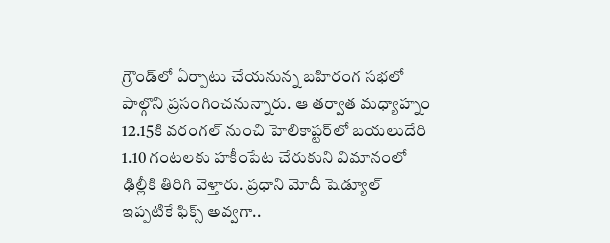గ్రౌండ్‌లో ఏర్పాటు చేయనున్న బహిరంగ సభలో పాల్గొని ప్రసంగించనున్నారు. ఆ తర్వాత మధ్యాహ్నం 12.15కి వరంగల్ నుంచి హెలికాప్టర్‌లో బయలుదేరి 1.10 గంటలకు హకీంపేట చేరుకుని విమానంలో ఢిల్లీకి తిరిగి వెళ్తారు. ప్రధాని మోదీ షెడ్యూల్ ఇప్పటికే ఫిక్స్ అవ్వగా..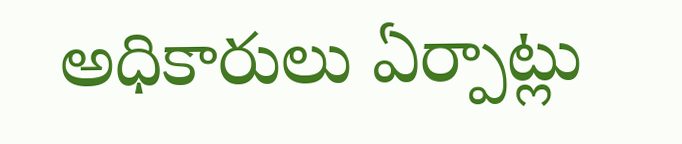అధికారులు ఏర్పాట్లు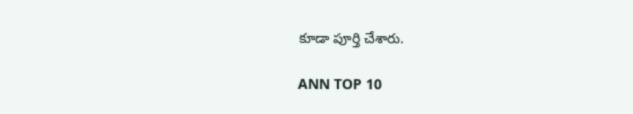కూడా పూర్తి చేశారు.

ANN TOP 10